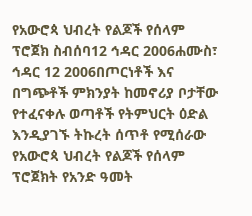የአውሮጳ ህብረት የልጆች የሰላም ፕሮጀክ ስብሰባ12 ኅዳር 2006ሐሙስ፣ ኅዳር 12 2006በጦርነቶች እና በግጭቶች ምክንያት ከመኖሪያ ቦታቸው የተፈናቀሉ ወጣቶች የትምህርት ዕድል እንዲያገኙ ትኩረት ሰጥቶ የሚሰራው የአውሮጳ ህብረት የልጆች የሰላም ፕሮጀክት የአንድ ዓመት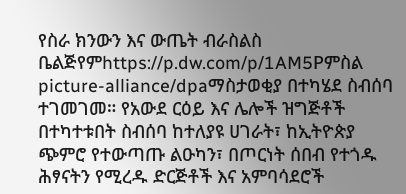የስራ ክንውን እና ውጤት ብራስልስ ቤልጅየምhttps://p.dw.com/p/1AM5Pምስል picture-alliance/dpaማስታወቂያ በተካሄደ ስብሰባ ተገመገመ። የአውደ ርዕይ እና ሌሎች ዝግጅቶች በተካተቱበት ስብሰባ ከተለያዩ ሀገራት፣ ከኢትዮጵያ ጭምሮ የተውጣጡ ልዑካን፣ በጦርነት ሰበብ የተጎዱ ሕፃናትን የሚረዱ ድርጅቶች እና አምባሳደሮች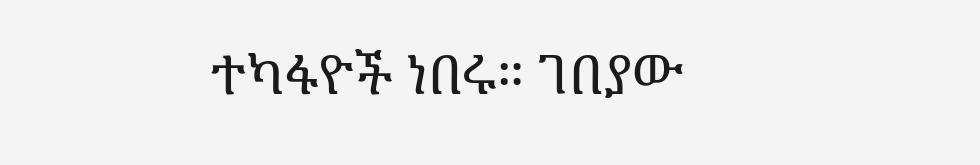ተካፋዮች ነበሩ። ገበያው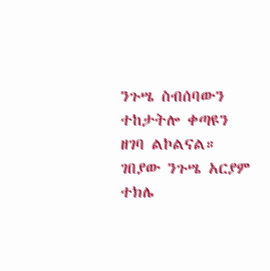ንጉሤ ስብሰባውን ተከታትሎ ቀጣዩን ዘገባ ልኮልናል። ገበያው ንጉሤ አርያም ተክሌ